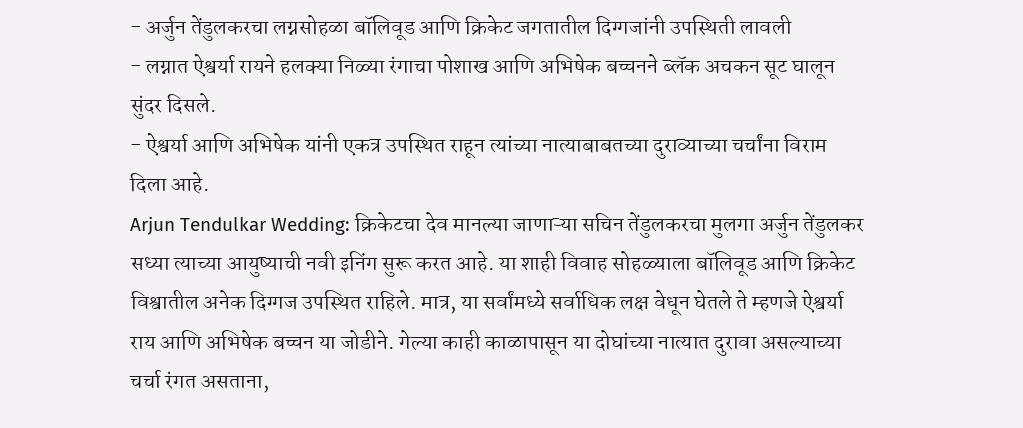- अर्जुन तेंडुलकरचा लग्नसोहळा बॉलिवूड आणि क्रिकेट जगतातील दिग्गजांनी उपस्थिती लावली
- लग्नात ऐश्वर्या रायने हलक्या निळ्या रंगाचा पोशाख आणि अभिषेक बच्चनने ब्लॅक अचकन सूट घालून सुंदर दिसले.
- ऐश्वर्या आणि अभिषेक यांनी एकत्र उपस्थित राहून त्यांच्या नात्याबाबतच्या दुराव्याच्या चर्चांना विराम दिला आहे.
Arjun Tendulkar Wedding: क्रिकेटचा देव मानल्या जाणाऱ्या सचिन तेंडुलकरचा मुलगा अर्जुन तेंडुलकर सध्या त्याच्या आयुष्याची नवी इनिंग सुरू करत आहे. या शाही विवाह सोहळ्याला बॉलिवूड आणि क्रिकेट विश्वातील अनेक दिग्गज उपस्थित राहिले. मात्र, या सर्वांमध्ये सर्वाधिक लक्ष वेधून घेतले ते म्हणजे ऐश्वर्या राय आणि अभिषेक बच्चन या जोडीने. गेल्या काही काळापासून या दोघांच्या नात्यात दुरावा असल्याच्या चर्चा रंगत असताना,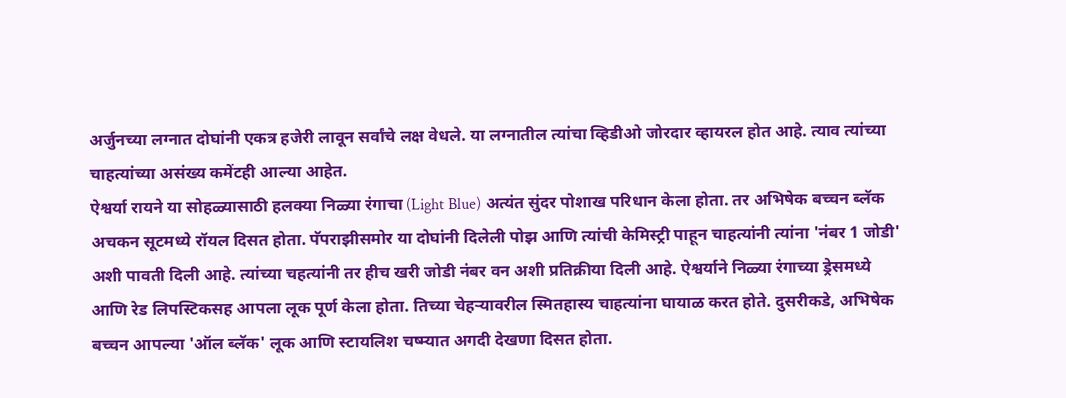अर्जुनच्या लग्नात दोघांनी एकत्र हजेरी लावून सर्वांचे लक्ष वेधले. या लग्नातील त्यांचा व्हिडीओ जोरदार व्हायरल होत आहे. त्याव त्यांच्या चाहत्यांच्या असंख्य कमेंटही आल्या आहेत.
ऐश्वर्या रायने या सोहळ्यासाठी हलक्या निळ्या रंगाचा (Light Blue) अत्यंत सुंदर पोशाख परिधान केला होता. तर अभिषेक बच्चन ब्लॅक अचकन सूटमध्ये रॉयल दिसत होता. पॅपराझीसमोर या दोघांनी दिलेली पोझ आणि त्यांची केमिस्ट्री पाहून चाहत्यांनी त्यांना 'नंबर 1 जोडी' अशी पावती दिली आहे. त्यांच्या चहत्यांनी तर हीच खरी जोडी नंबर वन अशी प्रतिक्रीया दिली आहे. ऐश्वर्याने निळ्या रंगाच्या ड्रेसमध्ये आणि रेड लिपस्टिकसह आपला लूक पूर्ण केला होता. तिच्या चेहऱ्यावरील स्मितहास्य चाहत्यांना घायाळ करत होते. दुसरीकडे, अभिषेक बच्चन आपल्या 'ऑल ब्लॅक' लूक आणि स्टायलिश चष्म्यात अगदी देखणा दिसत होता.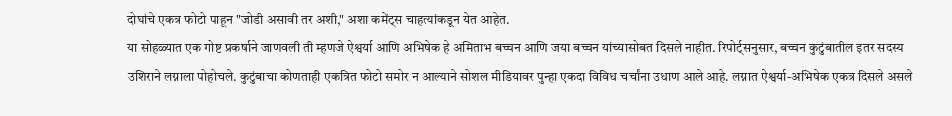दोघांचे एकत्र फोटो पाहून "जोडी असावी तर अशी," अशा कमेंट्स चाहत्यांकडून येत आहेत.
या सोहळ्यात एक गोष्ट प्रकर्षाने जाणवली ती म्हणजे ऐश्वर्या आणि अभिषेक हे अमिताभ बच्चन आणि जया बच्चन यांच्यासोबत दिसले नाहीत. रिपोर्ट्सनुसार, बच्चन कुटुंबातील इतर सदस्य उशिराने लग्नाला पोहोचले. कुटुंबाचा कोणताही एकत्रित फोटो समोर न आल्याने सोशल मीडियावर पुन्हा एकदा विविध चर्चांना उधाण आले आहे. लग्नात ऐश्वर्या-अभिषेक एकत्र दिसले असले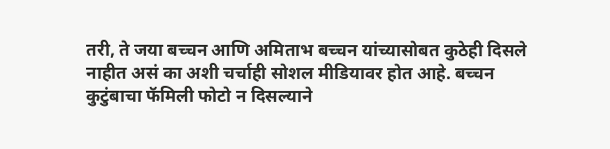तरी, ते जया बच्चन आणि अमिताभ बच्चन यांच्यासोबत कुठेही दिसले नाहीत असं का अशी चर्चाही सोशल मीडियावर होत आहे. बच्चन कुटुंबाचा फॅमिली फोटो न दिसल्याने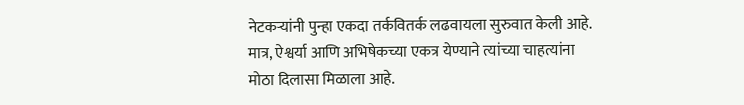नेटकऱ्यांनी पुन्हा एकदा तर्कवितर्क लढवायला सुरुवात केली आहे. मात्र, ऐश्वर्या आणि अभिषेकच्या एकत्र येण्याने त्यांच्या चाहत्यांना मोठा दिलासा मिळाला आहे.